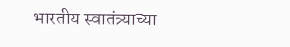भारतीय स्वातंत्र्याच्या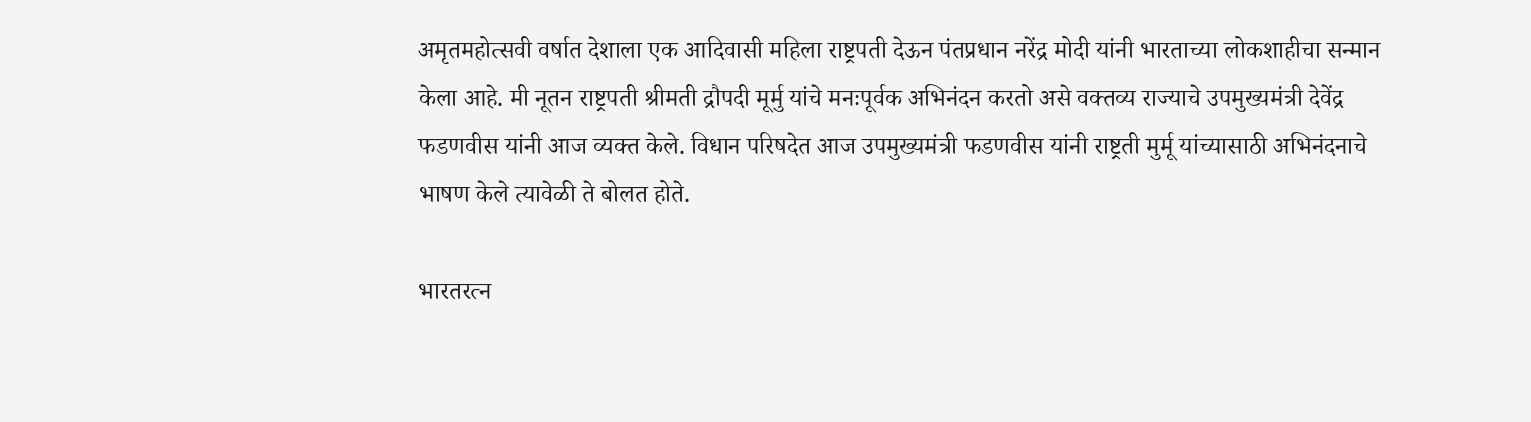अमृतमहोत्सवी वर्षात देशाला एक आदिवासी महिला राष्ट्रपती देऊन पंतप्रधान नरेंद्र मोदी यांनी भारताच्या लोकशाहीचा सन्मान केला आहे. मी नूतन राष्ट्रपती श्रीमती द्रौपदी मूर्मु यांचे मनःपूर्वक अभिनंदन करतो असे वक्तव्य राज्याचे उपमुख्यमंत्री देवेंद्र फडणवीस यांनी आज व्यक्त केले. विधान परिषदेत आज उपमुख्यमंत्री फडणवीस यांनी राष्ट्रती मुर्मू यांच्यासाठी अभिनंदनाचे भाषण केले त्यावेळी ते बोलत होते.

भारतरत्न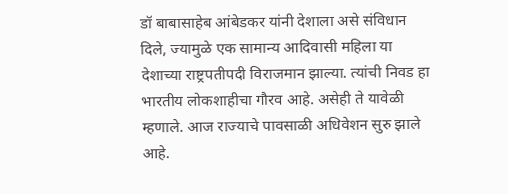डॉ बाबासाहेब आंबेडकर यांनी देशाला असे संविधान दिले, ज्यामुळे एक सामान्य आदिवासी महिला या देशाच्या राष्ट्रपतीपदी विराजमान झाल्या. त्यांची निवड हा भारतीय लोकशाहीचा गौरव आहे. असेही ते यावेळी म्हणाले. आज राज्याचे पावसाळी अधिवेशन सुरु झाले आहे.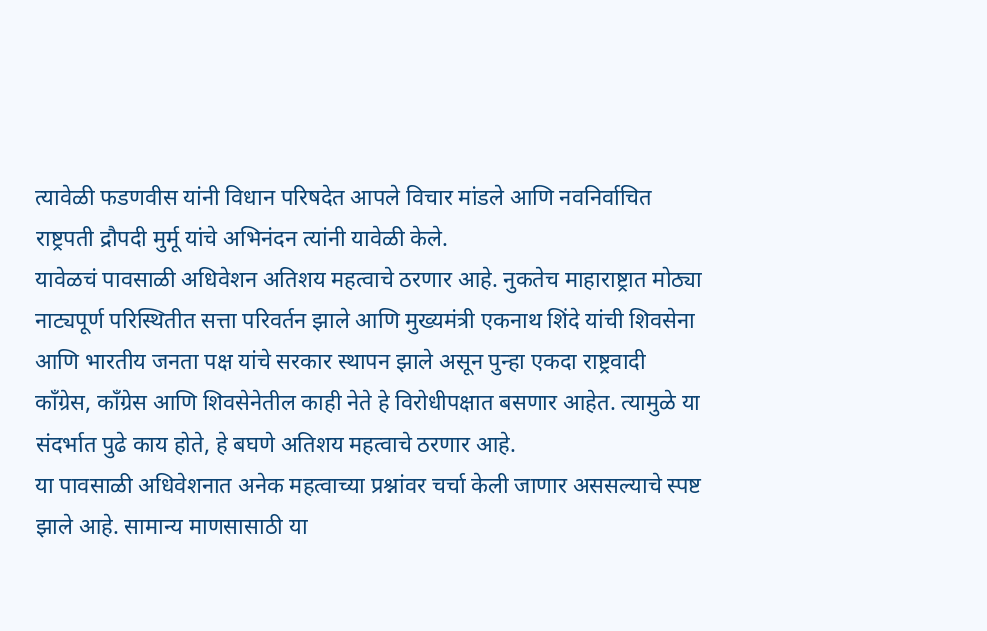त्यावेळी फडणवीस यांनी विधान परिषदेत आपले विचार मांडले आणि नवनिर्वाचित राष्ट्रपती द्रौपदी मुर्मू यांचे अभिनंदन त्यांनी यावेळी केले.
यावेळचं पावसाळी अधिवेशन अतिशय महत्वाचे ठरणार आहे. नुकतेच माहाराष्ट्रात मोठ्या नाट्यपूर्ण परिस्थितीत सत्ता परिवर्तन झाले आणि मुख्यमंत्री एकनाथ शिंदे यांची शिवसेना आणि भारतीय जनता पक्ष यांचे सरकार स्थापन झाले असून पुन्हा एकदा राष्ट्रवादी काँग्रेस, काँग्रेस आणि शिवसेनेतील काही नेते हे विरोधीपक्षात बसणार आहेत. त्यामुळे या संदर्भात पुढे काय होते, हे बघणे अतिशय महत्वाचे ठरणार आहे.
या पावसाळी अधिवेशनात अनेक महत्वाच्या प्रश्नांवर चर्चा केली जाणार अससल्याचे स्पष्ट झाले आहे. सामान्य माणसासाठी या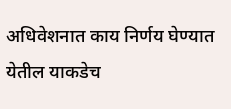अधिवेशनात काय निर्णय घेण्यात येतील याकडेच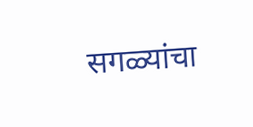सगळ्यांचा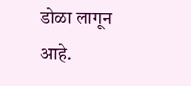डोळा लागून आहे.